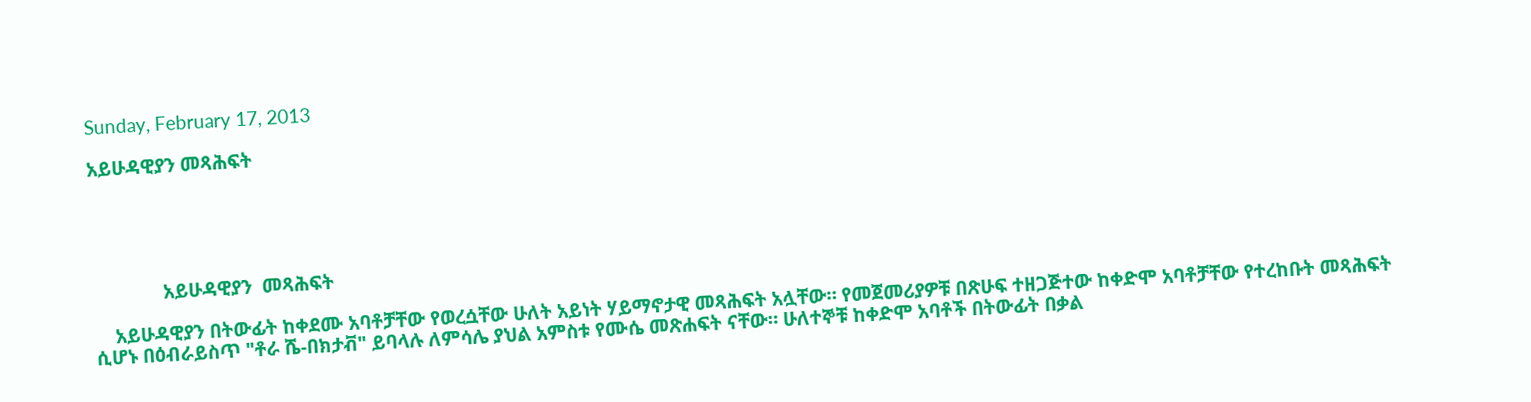Sunday, February 17, 2013

አይሁዳዊያን መጻሕፍት





              አይሁዳዊያን  መጻሕፍት

    አይሁዳዊያን በትውፊት ከቀደሙ አባቶቻቸው የወረሷቸው ሁለት አይነት ሃይማኖታዊ መጻሕፍት አሏቸው። የመጀመሪያዎቹ በጽሁፍ ተዘጋጅተው ከቀድሞ አባቶቻቸው የተረከቡት መጻሕፍት ሲሆኑ በዕብራይስጥ "ቶራ ሼ-በክታቭ" ይባላሉ ለምሳሌ ያህል አምስቱ የሙሴ መጽሐፍት ናቸው። ሁለተኞቹ ከቀድሞ አባቶች በትውፊት በቃል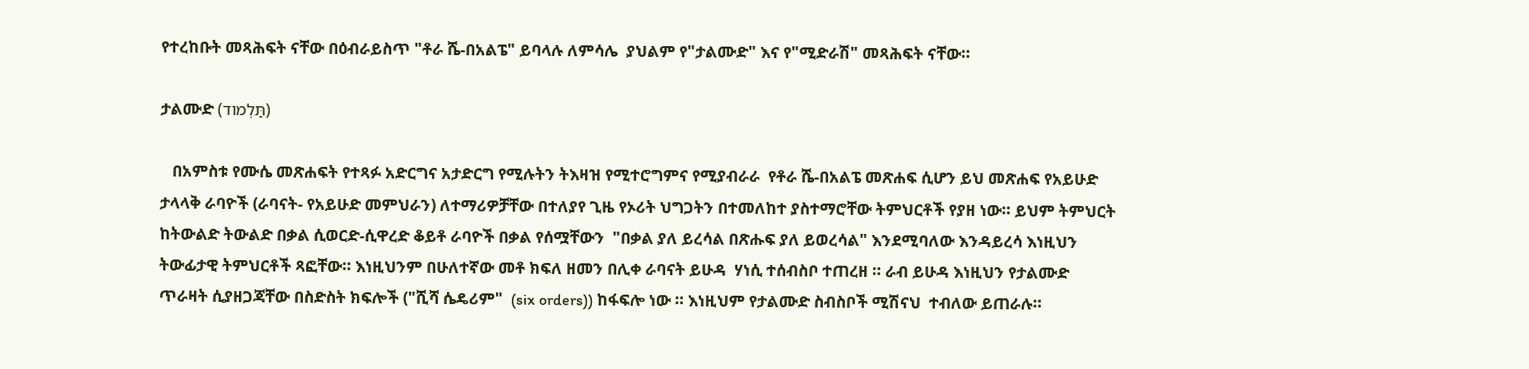የተረከቡት መጻሕፍት ናቸው በዕብራይስጥ "ቶራ ሼ-በአልፔ" ይባላሉ ለምሳሌ  ያህልም የ"ታልሙድ" እና የ"ሚድራሽ" መጻሕፍት ናቸው።

ታልሙድ (תַּלְמוד)

   በአምስቱ የሙሴ መጽሐፍት የተጻፉ አድርግና አታድርግ የሚሉትን ትእዛዝ የሚተሮግምና የሚያብራራ  የቶራ ሼ-በአልፔ መጽሐፍ ሲሆን ይህ መጽሐፍ የአይሁድ ታላላቅ ራባዮች (ራባናት- የአይሁድ መምህራን) ለተማሪዎቻቸው በተለያየ ጊዜ የኦሪት ህግጋትን በተመለከተ ያስተማሮቸው ትምህርቶች የያዘ ነው። ይህም ትምህርት ከትውልድ ትውልድ በቃል ሲወርድ-ሲዋረድ ቆይቶ ራባዮች በቃል የሰሟቸውን  "በቃል ያለ ይረሳል በጽሑፍ ያለ ይወረሳል" እንደሚባለው እንዳይረሳ እነዚህን ትውፊታዊ ትምህርቶች ጻፎቸው። እነዚህንም በሁለተኛው መቶ ክፍለ ዘመን በሊቀ ራባናት ይሁዳ  ሃነሲ ተሰብስቦ ተጠረዘ ። ራብ ይሁዳ እነዚህን የታልሙድ ጥራዛት ሲያዘጋጃቸው በስድስት ክፍሎች ("ሺሻ ሴዴሪም"  (six orders)) ከፋፍሎ ነው ። እነዚህም የታልሙድ ስብስቦች ሚሽናህ  ተብለው ይጠራሉ።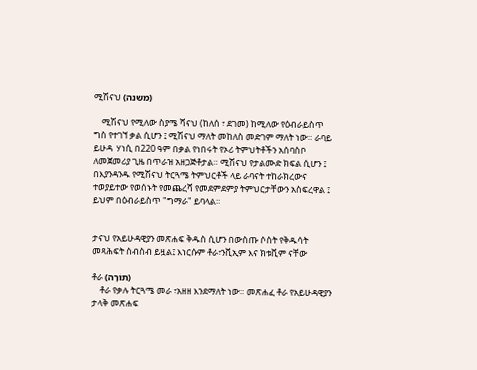ሚሽናህ (משנה)

    ሚሽናህ የሚለው ስያሜ ሻናህ (ከለሰ ፣ ደገመ) ከሚለው የዕብራይስጥ ግስ የተገኘ ቃል ሲሆን ፤ ሚሽናህ ማለት መከለስ መድገም ማለት ነው። ራባይ ይሁዳ  ሃነሲ በ220 ዓም በቃል የነበሩት የኦሪ ትምህትቶችን አሰባስቦ ለመጀመሪያ ጊዜ በጥራዝ አዘጋጅቶታል። ሚሽናህ የታልሙድ ክፍል ሲሆን ፤ በእያንዳንዱ የሚሽናህ ትርጓሜ ትምህርቶች ላይ ራባናት ተከራክረውና ተወያይተው የወሰኑት የመጨረሻ የመደምደምያ ትምህርታቸውን አስፍረዋል ፤ ይህም በዕብራይስጥ "ግማራ" ይባላል።


ታናህ የአይሁዳዊያን መጽሐፍ ቅዱስ ሲሆን በውስጡ ሶስት የቅዱሳት መጻሕፍት ስብስብ ይዟል፤ እነርሱም ቶራ፣ንቪኢም እና ክቱቪም ናቸው

ቶራ (תּוֹרָה)
    ቶራ የቃሉ ትርጓሜ መራ ፣አዘዘ እንደማለት ነው። መጽሐፈ ቶራ የአይሁዳዊያን ታላቅ መጽሐፍ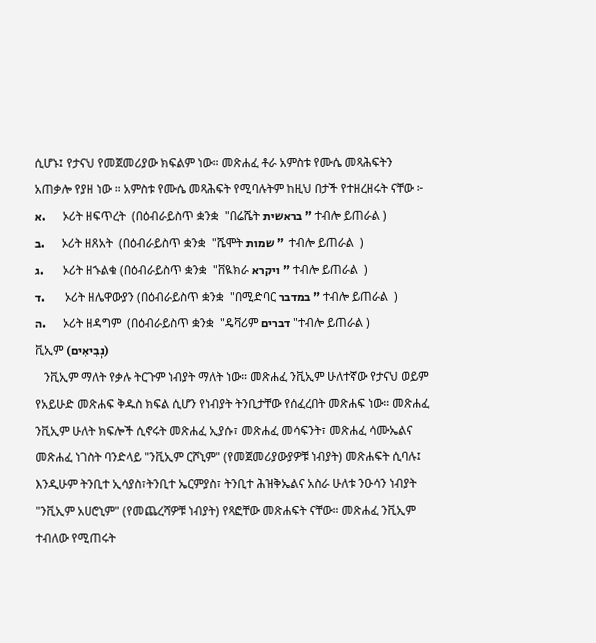ሲሆኑ፤ የታናህ የመጀመሪያው ክፍልም ነው። መጽሐፈ ቶራ አምስቱ የሙሴ መጻሕፍትን አጠቃሎ የያዘ ነው ። አምስቱ የሙሴ መጻሕፍት የሚባሉትም ከዚህ በታች የተዘረዘሩት ናቸው ፦
א.       ኦሪት ዘፍጥረት  (በዕብራይስጥ ቋንቋ  "በሬሼት בראשית " ተብሎ ይጠራል )
ב.       ኦሪት ዘጸአት  (በዕብራይስጥ ቋንቋ  "ሼሞት שמות "  ተብሎ ይጠራል  )
ג.        ኦሪት ዘኁልቁ (በዕብራይስጥ ቋንቋ  "ቨዪክራ ויקרא " ተብሎ ይጠራል  )
ד.        ኦሪት ዘሌዋውያን (በዕብራይስጥ ቋንቋ  "በሚድባር במדבר " ተብሎ ይጠራል  )
ה.       ኦሪት ዘዳግም  (በዕብራይስጥ ቋንቋ  "ዴቫሪም דברים "ተብሎ ይጠራል )
ቪኢም (נְבִיאִים)
   ንቪኢም ማለት የቃሉ ትርጉም ነብያት ማለት ነው። መጽሐፈ ንቪኢም ሁለተኛው የታናህ ወይም የአይሁድ መጽሐፍ ቅዱስ ክፍል ሲሆን የነብያት ትንቢታቸው የሰፈረበት መጽሐፍ ነው። መጽሐፈ ንቪኢም ሁለት ክፍሎች ሲኖሩት መጽሐፈ ኢያሱ፣ መጽሐፈ መሳፍንት፣ መጽሐፈ ሳሙኤልና መጽሐፈ ነገስት ባንድላይ "ንቪኢም ርሾኒም" (የመጀመሪያውያዎቹ ነብያት) መጽሐፍት ሲባሉ፤ እንዲሁም ትንቢተ ኢሳያስ፣ትንቢተ ኤርምያስ፣ ትንቢተ ሕዝቅኤልና አስራ ሁለቱ ንዑሳን ነብያት "ንቪኢም አሀሮኒም" (የመጨረሻዎቹ ነብያት) የጻፎቸው መጽሐፍት ናቸው። መጽሐፈ ንቪኢም ተብለው የሚጠሩት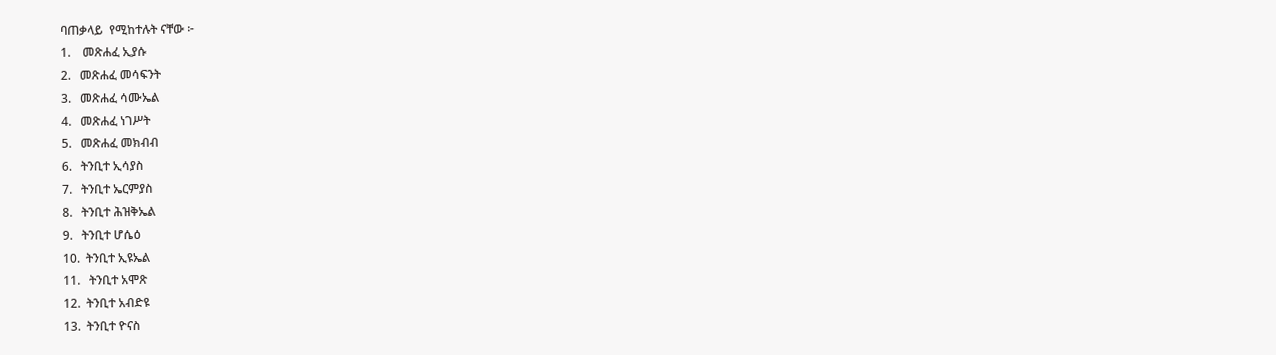ባጠቃላይ  የሚከተሉት ናቸው ፦
1.    መጽሐፈ ኢያሱ
2.   መጽሐፈ መሳፍንት
3.   መጽሐፈ ሳሙኤል
4.   መጽሐፈ ነገሥት
5.   መጽሐፈ መክብብ
6.   ትንቢተ ኢሳያስ
7.   ትንቢተ ኤርምያስ
8.   ትንቢተ ሕዝቅኤል
9.   ትንቢተ ሆሴዕ
10.  ትንቢተ ኢዩኤል
11.   ትንቢተ አሞጽ
12.  ትንቢተ አብድዩ
13.  ትንቢተ ዮናስ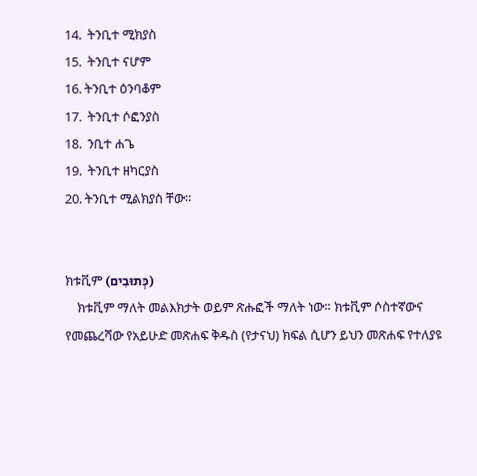14.  ትንቢተ ሚክያስ
15.  ትንቢተ ናሆም
16. ትንቢተ ዕንባቆም
17.  ትንቢተ ሶፎንያስ
18.  ንቢተ ሐጌ
19.  ትንቢተ ዘካርያስ
20. ትንቢተ ሚልክያስ ቸው።


ክቱቪም (כְּתוּבִים)
    ክቱቪም ማለት መልእክታት ወይም ጽሑፎች ማለት ነው። ክቱቪም ሶስተኛውና የመጨረሻው የአይሁድ መጽሐፍ ቅዱስ (የታናህ) ክፍል ሲሆን ይህን መጽሐፍ የተለያዩ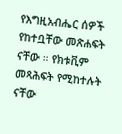የእግዚአብሔር ሰዎች የከተቧቸው መጽሐፍት ናቸው ። የክቱቪም መጻሕፍት የሚከተሉት ናቸው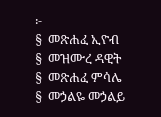፦
§  መጽሐፈ ኢዮብ
§  መዝሙረ ዳዊት
§  መጽሐፈ ምሳሌ
§  መኃልዬ መኃልይ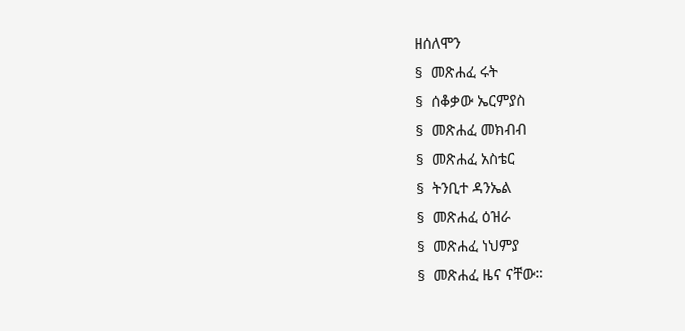ዘሰለሞን
§  መጽሐፈ ሩት
§  ሰቆቃው ኤርምያስ
§  መጽሐፈ መክብብ
§  መጽሐፈ አስቴር
§  ትንቢተ ዳንኤል
§  መጽሐፈ ዕዝራ
§  መጽሐፈ ነህምያ
§  መጽሐፈ ዜና ናቸው።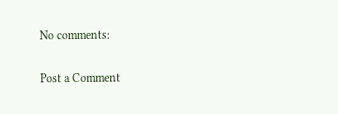No comments:

Post a Comment